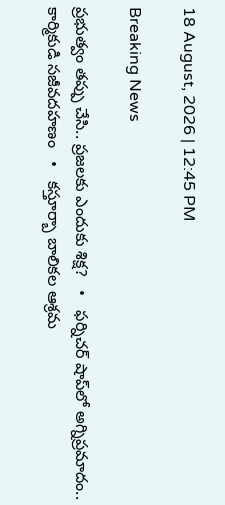18 August, 2026 | 12:45 PM

Breaking News

ప్రభుత్వం తప్పు చేసి.. ప్రజలకు ఎందుకు శిక్ష?   •   ఫర్నిచర్ షాప్‌లో అగ్నిప్రమాదం.. కార్మికుడి సజీవదహణం   •   కస్తూర్బా బాలికల ఆశ్రమ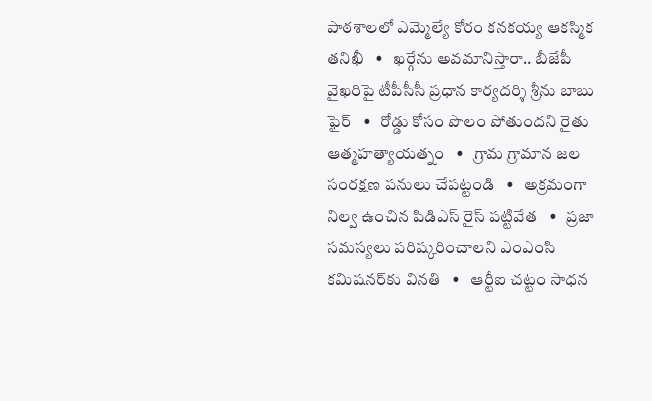పాఠశాలలో ఎమ్మెల్యే కోరం కనకయ్య ఆకస్మిక తనిఖీ   •   ఖర్గేను అవమానిస్తారా.. బీజేపీ వైఖరిపై టీపీసీసీ ప్రధాన కార్యదర్శి శ్రీను బాబు ఫైర్   •   రోడ్డు కోసం పొలం పోతుందని రైతు ఆత్మహత్యాయత్నం   •   గ్రామ గ్రామాన జల సంరక్షణ పనులు చేపట్టండి   •   అక్రమంగా నిల్వ ఉంచిన పిడిఎస్ రైస్ పట్టివేత   •   ప్రజా సమస్యలు పరిష్కరించాలని ఎంఎంసి కమిషనర్‌కు వినతి   •   ఆర్టీఐ చట్టం సాధన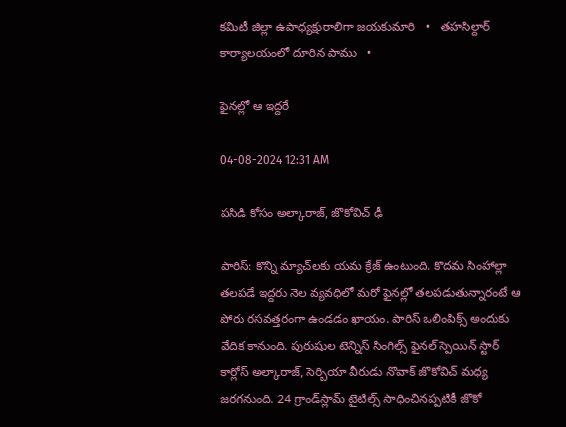కమిటీ జిల్లా ఉపాధ్యక్షురాలిగా జయకుమారి   •   తహసిల్దార్ కార్యాలయంలో దూరిన పాము   •

ఫైనల్లో ఆ ఇద్దరే

04-08-2024 12:31 AM

పసిడి కోసం అల్కారాజ్, జొకోవిచ్ ఢీ

పారిస్: కొన్ని మ్యాచ్‌లకు యమ క్రేజ్ ఉంటుంది. కొదమ సింహాల్లా తలపడే ఇద్దరు నెల వ్యవధిలో మరో ఫైనల్లో తలపడుతున్నారంటే ఆ పోరు రసవత్తరంగా ఉండడం ఖాయం. పారిస్ ఒలింపిక్స్ అందుకు వేదిక కానుంది. పురుషుల టెన్నిస్ సింగిల్స్ ఫైనల్ స్పెయిన్ స్టార్ కార్లోస్ అల్కారాజ్, సెర్బియా వీరుడు నొవాక్ జొకోవిచ్ మధ్య జరగనుంది. 24 గ్రాండ్‌స్లామ్ టైటిల్స్ సాధించినప్పటికీ జొకో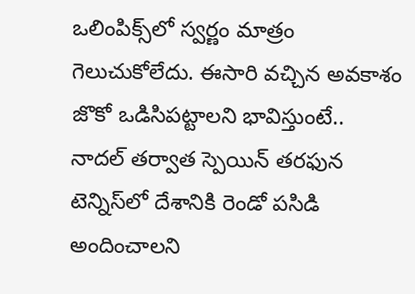ఒలింపిక్స్‌లో స్వర్ణం మాత్రం గెలుచుకోలేదు. ఈసారి వచ్చిన అవకాశం జొకో ఒడిసిపట్టాలని భావిస్తుంటే.. నాదల్ తర్వాత స్పెయిన్ తరఫున టెన్నిస్‌లో దేశానికి రెండో పసిడి అందించాలని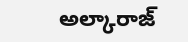అల్కారాజ్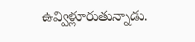ఉవ్విళ్లూరుతున్నాడు.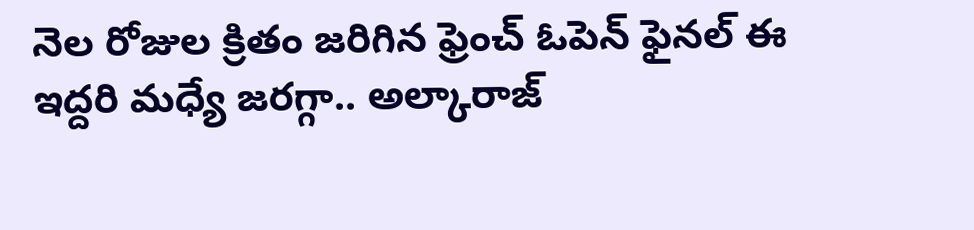నెల రోజుల క్రితం జరిగిన ఫ్రెంచ్ ఓపెన్ ఫైనల్ ఈ ఇద్దరి మధ్యే జరగ్గా.. అల్కారాజ్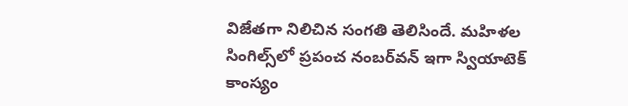విజేతగా నిలిచిన సంగతి తెలిసిందే. మహిళల సింగిల్స్‌లో ప్రపంచ నంబర్‌వన్ ఇగా స్వియాటెక్ కాంస్యం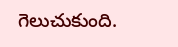గెలుచుకుంది.